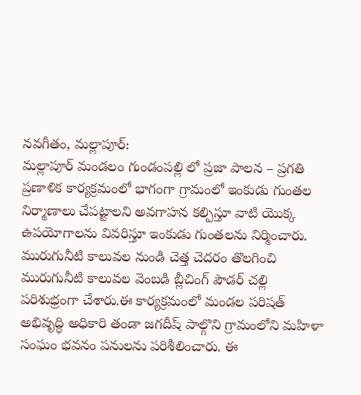నవగీతం, మల్లాపూర్:
మల్లాపూర్ మండలం గుండంపల్లి లో ప్రజా పాలన – ప్రగతి ప్రణాళిక కార్యక్రమంలో భాగంగా గ్రామంలో ఇంకుడు గుంతల నిర్మాణాలు చేపట్టాలని అవగాహన కల్పిస్తూ వాటి యొక్క ఉపయోగాలను వివరిస్తూ ఇంకుడు గుంతలను నిర్మించారు. మురుగునీటి కాలువల నుండి చెత్త చెదరం తొలగించి మురుగునీటి కాలువల వెంబడి బ్లీచింగ్ పౌడర్ చల్లి పరిశుభ్రంగా చేశారు.ఈ కార్యక్రమంలో మండల పరిషత్ అభివృద్ధి అధికారి తండా జగదీష్ పాల్గొని గ్రామంలోని మహిళా సంఘం భవనం పనులను పరిశీలించారు. ఈ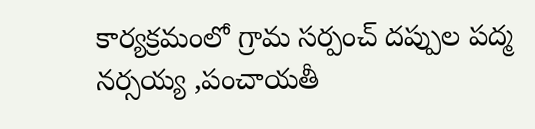కార్యక్రమంలో గ్రామ సర్పంచ్ దప్పుల పద్మ నర్సయ్య ,పంచాయతీ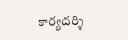కార్యదర్శి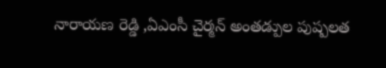నారాయణ రెడ్డి ,ఏఎంసీ చైర్మన్ అంతడ్పుల పుష్పలత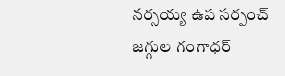నర్సయ్య ఉప సర్పంచ్ జగ్గుల గంగాధర్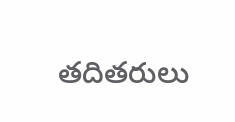తదితరులు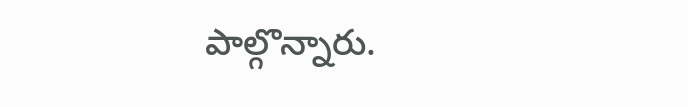పాల్గొన్నారు.